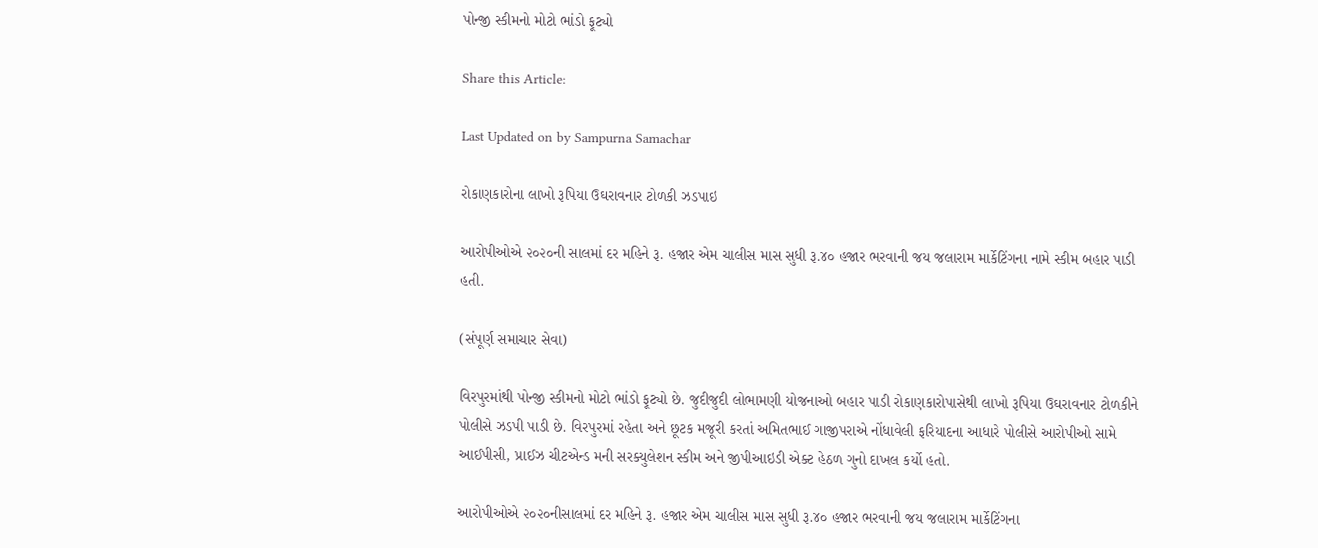પોન્જી સ્કીમનો મોટો ભાંડો ફૂટ્યો

Share this Article:

Last Updated on by Sampurna Samachar

રોકાણકારોના લાખો રૂપિયા ઉઘરાવનાર ટોળકી ઝડપાઇ

આરોપીઓએ ૨૦૨૦ની સાલમાં દર મહિને રૂ. હજાર એમ ચાલીસ માસ સુધી રૂ.૪૦ હજાર ભરવાની જય જલારામ માર્કેટિંગના નામે સ્કીમ બહાર પાડી હતી.

(સંપૂર્ણ સમાચાર સેવા)

વિરપુરમાંથી પોન્જી સ્કીમનો મોટો ભાંડો ફૂટ્યો છે. જુદીજુદી લોભામણી યોજનાઓ બહાર પાડી રોકાણકારોપાસેથી લાખો રૂપિયા ઉઘરાવનાર ટોળકીને પોલીસે ઝડપી પાડી છે. વિરપુરમાં રહેતા અને છૂટક મજૂરી કરતાં અમિતભાઈ ગાજીપરાએ નોંધાવેલી ફરિયાદના આધારે પોલીસે આરોપીઓ સામે આઈપીસી, પ્રાઈઝ ચીટએન્ડ મની સરક્યુલેશન સ્કીમ અને જીપીઆઇડી એક્ટ હેઠળ ગુનો દાખલ કર્યો હતો.

આરોપીઓએ ૨૦૨૦નીસાલમાં દર મહિને રૂ. હજાર એમ ચાલીસ માસ સુધી રૂ.૪૦ હજાર ભરવાની જય જલારામ માર્કેટિંગના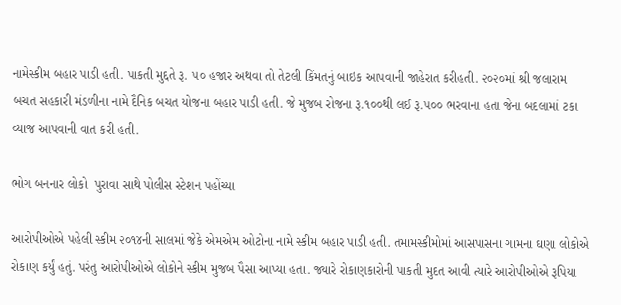નામેસ્કીમ બહાર પાડી હતી. પાકતી મુદ્દતે રૂ. ૫૦ હજાર અથવા તો તેટલી કિંમતનું બાઇક આપવાની જાહેરાત કરીહતી. ૨૦૨૦માં શ્રી જલારામ બચત સહકારી મંડળીના નામે દૈનિક બચત યોજના બહાર પાડી હતી. જે મુજબ રોજના રૂ.૧૦૦થી લઈ રૂ.૫૦૦ ભરવાના હતા જેના બદલામાં ટકા વ્યાજ આપવાની વાત કરી હતી.

ભોગ બનનાર લોકો  પુરાવા સાથે પોલીસ સ્ટેશન પહોંચ્યા

આરોપીઓએ પહેલી સ્કીમ ૨૦૧૪ની સાલમાં જેકે એમએમ ઓટોના નામે સ્કીમ બહાર પાડી હતી. તમામસ્કીમોમાં આસપાસના ગામના ઘણા લોકોએ રોકાણ કર્યું હતું. પરંતુ આરોપીઓએ લોકોને સ્કીમ મુજબ પૈસા આપ્યા હતા. જ્યારે રોકાણકારોની પાકતી મુદત આવી ત્યારે આરોપીઓએ રૂપિયા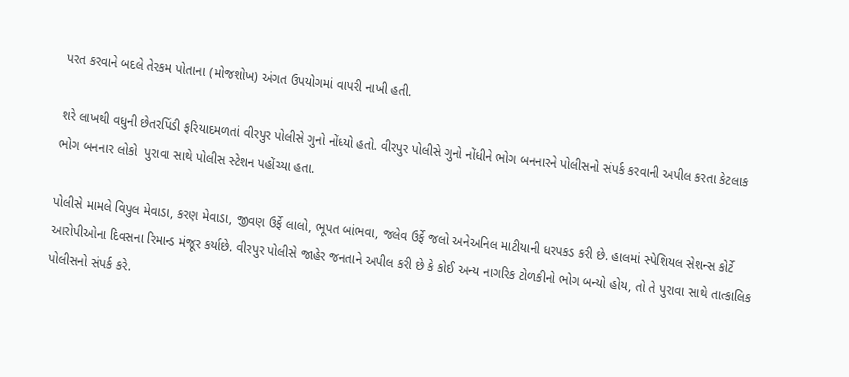પરત કરવાને બદલે તેરકમ પોતાના (મોજશોખ) અંગત ઉપયોગમાં વાપરી નાખી હતી.

શરે લાખથી વધુની છેતરપિંડી ફરિયાદમળતાં વીરપુર પોલીસે ગુનો નોંધ્યો હતો. વીરપુર પોલીસે ગુનો નોંધીને ભોગ બનનારને પોલીસનો સંપર્ક કરવાની અપીલ કરતા કેટલાક ભોગ બનનાર લોકો  પુરાવા સાથે પોલીસ સ્ટેશન પહોંચ્યા હતા.

પોલીસે મામલે વિપુલ મેવાડા, કરણ મેવાડા, જીવણ ઉર્ફે લાલો, ભૂપત બાંભવા, જલેવ ઉર્ફે જલો અનેઅનિલ માટીયાની ધરપકડ કરી છે. હાલમાં સ્પેશિયલ સેશન્સ કોર્ટે આરોપીઓના દિવસના રિમાન્ડ મંજૂર કર્યાછે. વીરપુર પોલીસે જાહેર જનતાને અપીલ કરી છે કે કોઈ અન્ય નાગરિક ટોળકીનો ભોગ બન્યો હોય, તો તે પુરાવા સાથે તાત્કાલિક પોલીસનો સંપર્ક કરે.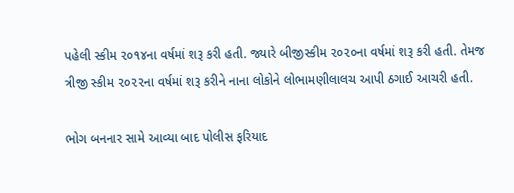પહેલી સ્કીમ ૨૦૧૪ના વર્ષમાં શરૂ કરી હતી. જ્યારે બીજીસ્કીમ ૨૦૨૦ના વર્ષમાં શરૂ કરી હતી. તેમજ ત્રીજી સ્કીમ ૨૦૨૨ના વર્ષમાં શરૂ કરીને નાના લોકોને લોભામણીલાલચ આપી ઠગાઈ આચરી હતી.

ભોગ બનનાર સામે આવ્યા બાદ પોલીસ ફરિયાદ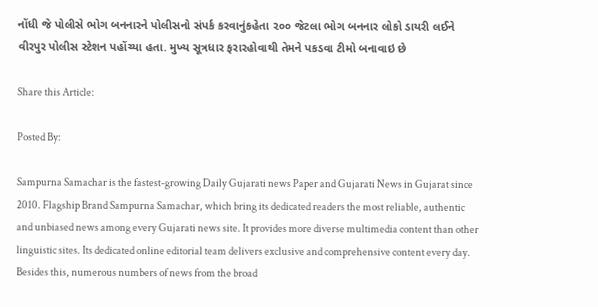નોંધી જે પોલીસે ભોગ બનનારને પોલીસનો સંપર્ક કરવાનુંકહેતા ૨૦૦ જેટલા ભોગ બનનાર લોકો ડાયરી લઈને વીરપુર પોલીસ સ્ટેશન પહોંચ્યા હતા. મુખ્ય સૂત્રધાર ફરારહોવાથી તેમને પકડવા ટીમો બનાવાઇ છે

Share this Article:

Posted By:

Sampurna Samachar is the fastest-growing Daily Gujarati news Paper and Gujarati News in Gujarat since 2010. Flagship Brand Sampurna Samachar, which bring its dedicated readers the most reliable, authentic and unbiased news among every Gujarati news site. It provides more diverse multimedia content than other linguistic sites. Its dedicated online editorial team delivers exclusive and comprehensive content every day. Besides this, numerous numbers of news from the broad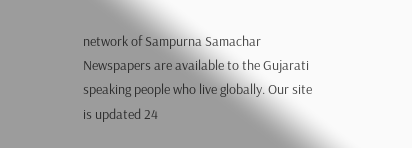network of Sampurna Samachar Newspapers are available to the Gujarati speaking people who live globally. Our site is updated 24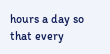hours a day so that every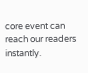core event can reach our readers instantly.